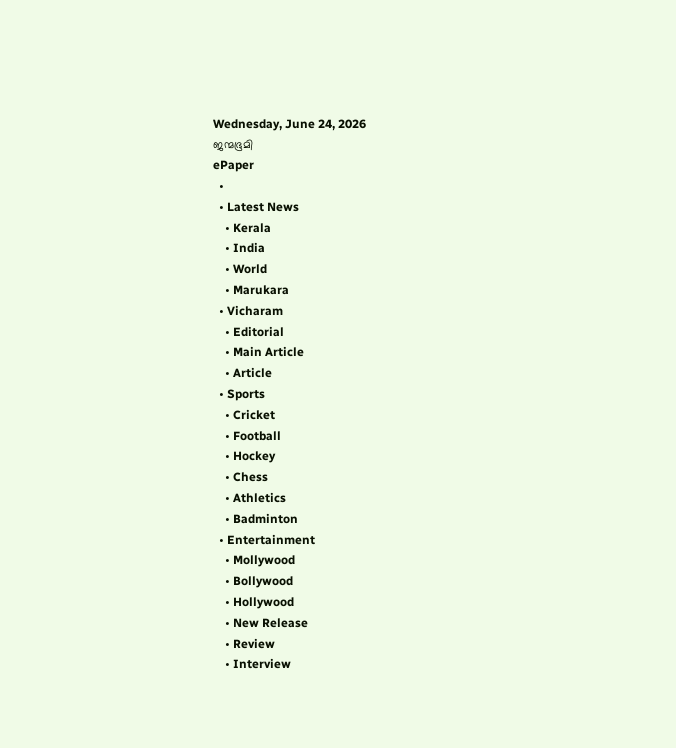Wednesday, June 24, 2026
ജന്മഭൂമി
ePaper
  •
  • Latest News
    • Kerala
    • India
    • World
    • Marukara
  • Vicharam
    • Editorial
    • Main Article
    • Article
  • Sports
    • Cricket
    • Football
    • Hockey
    • Chess
    • Athletics
    • Badminton
  • Entertainment
    • Mollywood
    • Bollywood
    • Hollywood
    • New Release
    • Review
    • Interview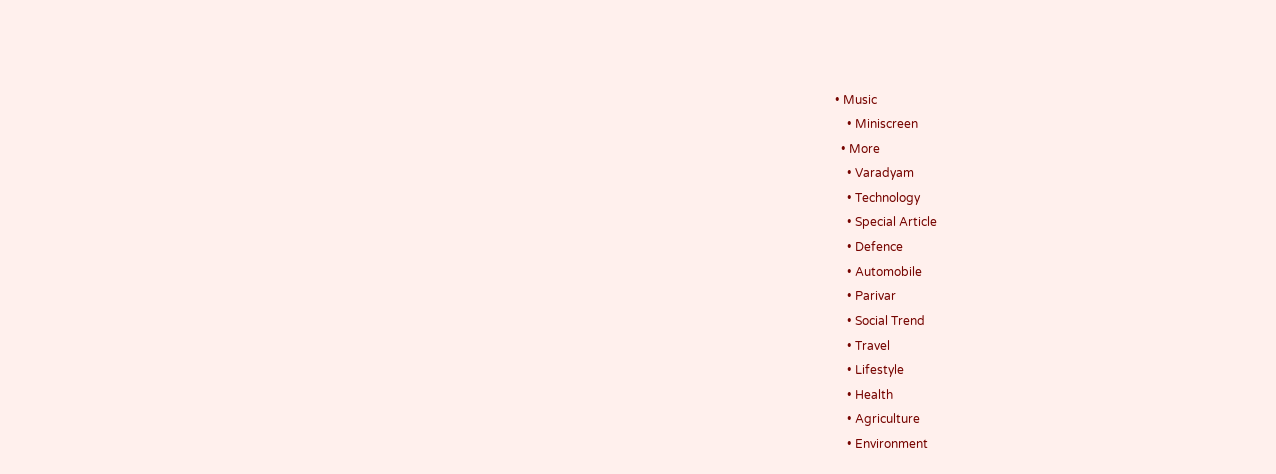• Music
    • Miniscreen
  • More
    • Varadyam
    • Technology
    • Special Article
    • Defence
    • Automobile
    • Parivar
    • Social Trend
    • Travel
    • Lifestyle
    • Health
    • Agriculture
    • Environment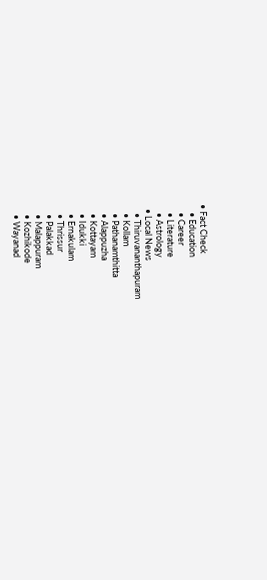• Fact Check
    • Education
    • Career
    • Literature
    • Astrology
  • Local News
    • Thiruvananthapuram
    • Kollam
    • Pathanamthitta
    • Alappuzha
    • Kottayam
    • Idukki
    • Ernakulam
    • Thrissur
    • Palakkad
    • Malappuram
    • Kozhikode
    • Wayanad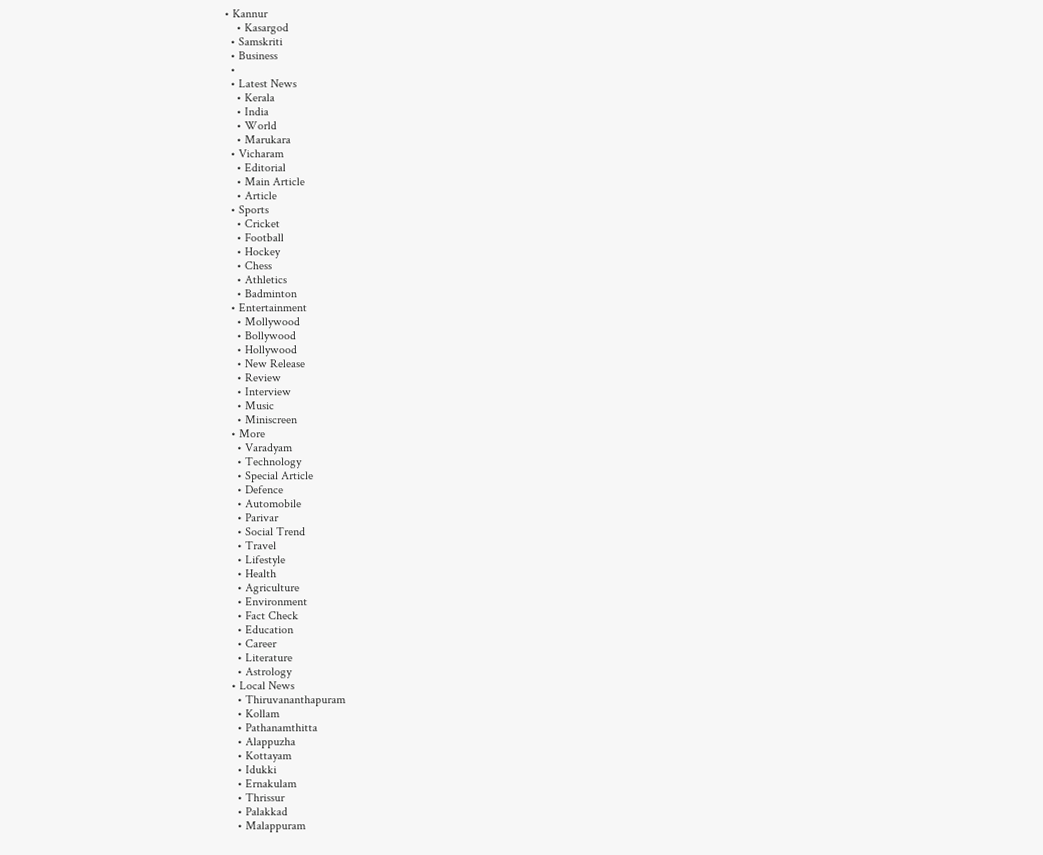• Kannur
    • Kasargod
  • Samskriti
  • Business
  •
  • Latest News
    • Kerala
    • India
    • World
    • Marukara
  • Vicharam
    • Editorial
    • Main Article
    • Article
  • Sports
    • Cricket
    • Football
    • Hockey
    • Chess
    • Athletics
    • Badminton
  • Entertainment
    • Mollywood
    • Bollywood
    • Hollywood
    • New Release
    • Review
    • Interview
    • Music
    • Miniscreen
  • More
    • Varadyam
    • Technology
    • Special Article
    • Defence
    • Automobile
    • Parivar
    • Social Trend
    • Travel
    • Lifestyle
    • Health
    • Agriculture
    • Environment
    • Fact Check
    • Education
    • Career
    • Literature
    • Astrology
  • Local News
    • Thiruvananthapuram
    • Kollam
    • Pathanamthitta
    • Alappuzha
    • Kottayam
    • Idukki
    • Ernakulam
    • Thrissur
    • Palakkad
    • Malappuram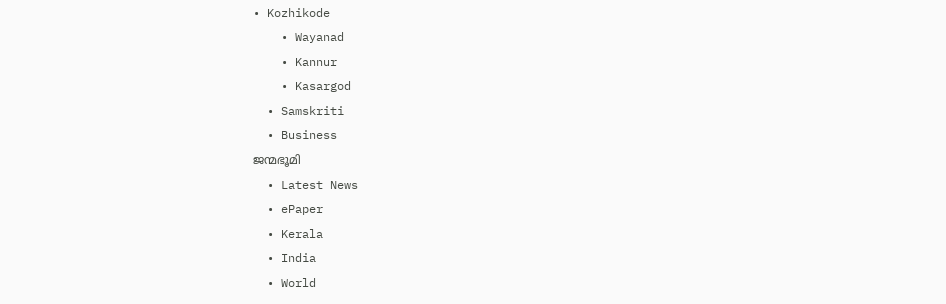• Kozhikode
    • Wayanad
    • Kannur
    • Kasargod
  • Samskriti
  • Business
ജന്മഭൂമി
  • Latest News
  • ePaper
  • Kerala
  • India
  • World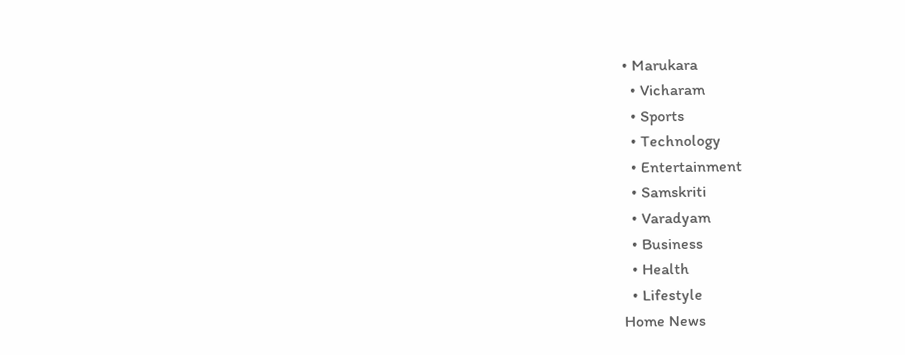• Marukara
  • Vicharam
  • Sports
  • Technology
  • Entertainment
  • Samskriti
  • Varadyam
  • Business
  • Health
  • Lifestyle
Home News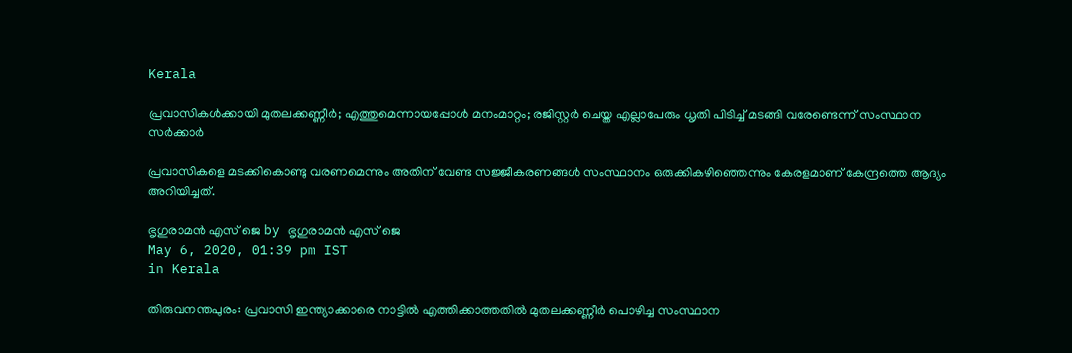Kerala

പ്രവാസികള്‍ക്കായി മുതലക്കണ്ണീര്‍; എത്തുമെന്നായപ്പോള്‍ മനംമാറ്റം; രജിസ്റ്റര്‍ ചെയ്ത എല്ലാപേരും ധൃതി പിടിച്ച് മടങ്ങി വരേണ്ടെന്ന് സംസ്ഥാന സര്‍ക്കാര്‍

പ്രവാസികളെ മടക്കികൊണ്ടു വരണമെന്നും അതിന് വേണ്ട സജ്ജീകരണങ്ങള്‍ സംസ്ഥാനം ഒരുക്കികഴിഞ്ഞെന്നും കേരളമാണ് കേന്ദ്രത്തെ ആദ്യം അറിയിച്ചത്.

ഭൃഗുരാമന്‍ എസ് ജെ by ഭൃഗുരാമന്‍ എസ് ജെ
May 6, 2020, 01:39 pm IST
in Kerala

തിരുവനന്തപുരം: പ്രവാസി ഇന്ത്യാക്കാരെ നാട്ടില്‍ എത്തിക്കാത്തതില്‍ മുതലക്കണ്ണീര്‍ പൊഴിച്ച സംസ്ഥാന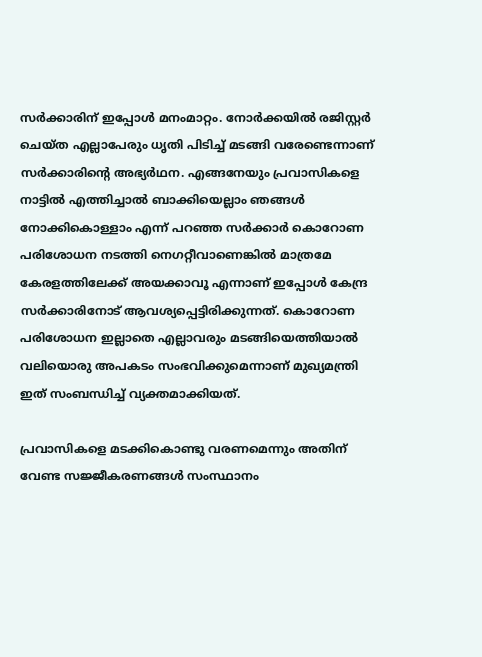സര്‍ക്കാരിന് ഇപ്പോള്‍ മനംമാറ്റം. നോര്‍ക്കയില്‍ രജിസ്റ്റര്‍ ചെയ്ത എല്ലാപേരും ധൃതി പിടിച്ച് മടങ്ങി വരേണ്ടെന്നാണ്  സര്‍ക്കാരിന്റെ അഭ്യര്‍ഥന. എങ്ങനേയും പ്രവാസികളെ നാട്ടില്‍ എത്തിച്ചാല്‍ ബാക്കിയെല്ലാം ഞങ്ങള്‍ നോക്കികൊള്ളാം എന്ന് പറഞ്ഞ സര്‍ക്കാര്‍ കൊറോണ പരിശോധന നടത്തി നെഗറ്റീവാണെങ്കില്‍ മാത്രമേ കേരളത്തിലേക്ക് അയക്കാവൂ എന്നാണ് ഇപ്പോള്‍ കേന്ദ്ര സര്‍ക്കാരിനോട് ആവശ്യപ്പെട്ടിരിക്കുന്നത്. കൊറോണ പരിശോധന ഇല്ലാതെ എല്ലാവരും മടങ്ങിയെത്തിയാല്‍ വലിയൊരു അപകടം സംഭവിക്കുമെന്നാണ് മുഖ്യമന്ത്രി ഇത് സംബന്ധിച്ച് വ്യക്തമാക്കിയത്.

പ്രവാസികളെ മടക്കികൊണ്ടു വരണമെന്നും അതിന് വേണ്ട സജ്ജീകരണങ്ങള്‍ സംസ്ഥാനം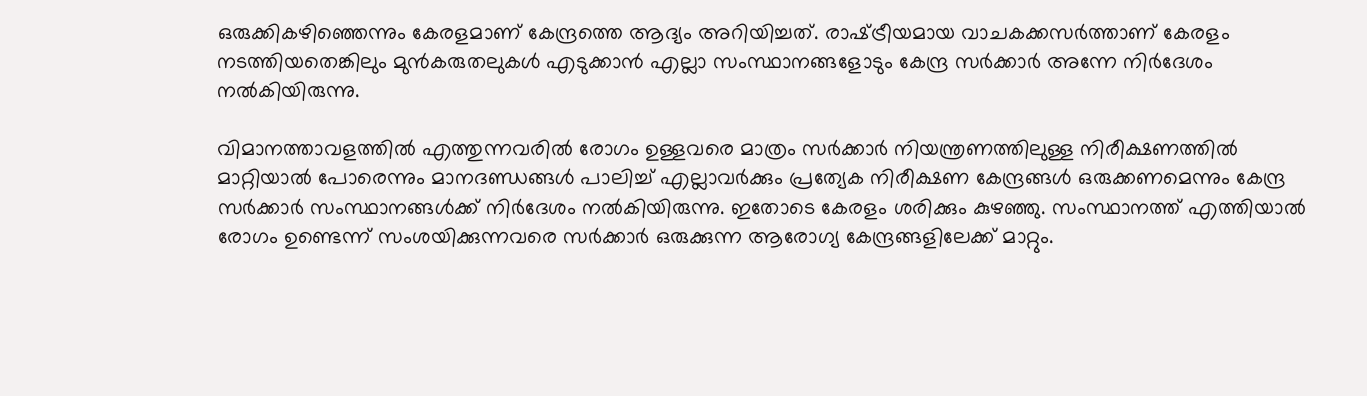ഒരുക്കികഴിഞ്ഞെന്നും കേരളമാണ് കേന്ദ്രത്തെ ആദ്യം അറിയിച്ചത്. രാഷ്‌ട്രീയമായ വാചകക്കസര്‍ത്താണ് കേരളം നടത്തിയതെങ്കിലും മുന്‍കരുതലുകള്‍ എടുക്കാന്‍ എല്ലാ സംസ്ഥാനങ്ങളോടും കേന്ദ്ര സര്‍ക്കാര്‍ അന്നേ നിര്‍ദേശം നല്‍കിയിരുന്നു.

വിമാനത്താവളത്തില്‍ എത്തുന്നവരില്‍ രോഗം ഉള്ളവരെ മാത്രം സര്‍ക്കാര്‍ നിയന്ത്രണത്തിലുള്ള നിരീക്ഷണത്തില്‍ മാറ്റിയാല്‍ പോരെന്നും മാനദണ്ഡങ്ങള്‍ പാലിച്ച് എല്ലാവര്‍ക്കും പ്രത്യേക നിരീക്ഷണ കേന്ദ്രങ്ങള്‍ ഒരുക്കണമെന്നും കേന്ദ്ര സര്‍ക്കാര്‍ സംസ്ഥാനങ്ങള്‍ക്ക് നിര്‍ദേശം നല്‍കിയിരുന്നു. ഇതോടെ കേരളം ശരിക്കും കുഴഞ്ഞു. സംസ്ഥാനത്ത് എത്തിയാല്‍ രോഗം ഉണ്ടെന്ന് സംശയിക്കുന്നവരെ സര്‍ക്കാര്‍ ഒരുക്കുന്ന ആരോഗ്യ കേന്ദ്രങ്ങളിലേക്ക് മാറ്റും.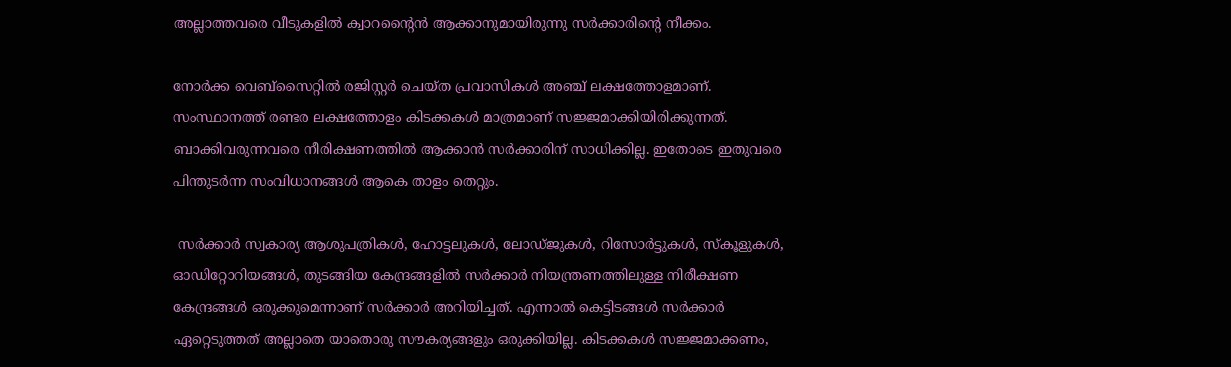അല്ലാത്തവരെ വീടുകളില്‍ ക്വാറന്റൈന്‍ ആക്കാനുമായിരുന്നു സര്‍ക്കാരിന്റെ നീക്കം.

നോര്‍ക്ക വെബ്‌സൈറ്റില്‍ രജിസ്റ്റര്‍ ചെയ്ത പ്രവാസികള്‍ അഞ്ച് ലക്ഷത്തോളമാണ്. സംസ്ഥാനത്ത് രണ്ടര ലക്ഷത്തോളം കിടക്കകള്‍ മാത്രമാണ് സജ്ജമാക്കിയിരിക്കുന്നത്. ബാക്കിവരുന്നവരെ നീരിക്ഷണത്തില്‍ ആക്കാന്‍ സര്‍ക്കാരിന് സാധിക്കില്ല. ഇതോടെ ഇതുവരെ പിന്തുടര്‍ന്ന സംവിധാനങ്ങള്‍ ആകെ താളം തെറ്റും.

 സര്‍ക്കാര്‍ സ്വകാര്യ ആശുപത്രികള്‍, ഹോട്ടലുകള്‍, ലോഡ്ജുകള്‍, റിസോര്‍ട്ടുകള്‍, സ്‌കൂളുകള്‍, ഓഡിറ്റോറിയങ്ങള്‍, തുടങ്ങിയ കേന്ദ്രങ്ങളില്‍ സര്‍ക്കാര്‍ നിയന്ത്രണത്തിലുള്ള നിരീക്ഷണ കേന്ദ്രങ്ങള്‍ ഒരുക്കുമെന്നാണ് സര്‍ക്കാര്‍ അറിയിച്ചത്. എന്നാല്‍ കെട്ടിടങ്ങള്‍ സര്‍ക്കാര്‍ ഏറ്റെടുത്തത് അല്ലാതെ യാതൊരു സൗകര്യങ്ങളും ഒരുക്കിയില്ല. കിടക്കകള്‍ സജ്ജമാക്കണം,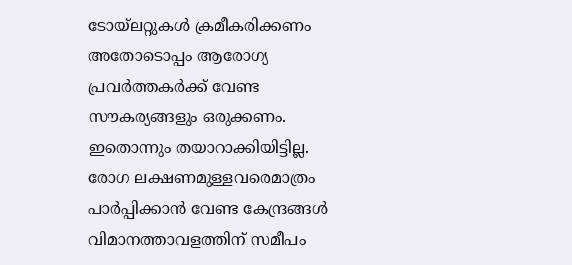ടോയ്‌ലറ്റുകള്‍ ക്രമീകരിക്കണം അതോടൊപ്പം ആരോഗ്യ പ്രവര്‍ത്തകര്‍ക്ക് വേണ്ട സൗകര്യങ്ങളും ഒരുക്കണം. ഇതൊന്നും തയാറാക്കിയിട്ടില്ല. രോഗ ലക്ഷണമുള്ളവരെമാത്രം പാര്‍പ്പിക്കാന്‍ വേണ്ട കേന്ദ്രങ്ങള്‍ വിമാനത്താവളത്തിന് സമീപം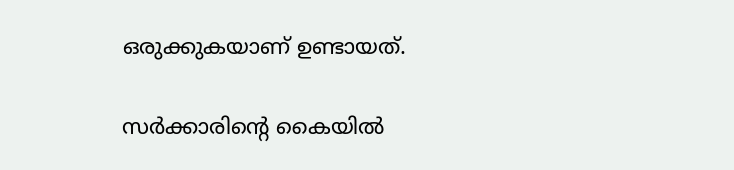ഒരുക്കുകയാണ് ഉണ്ടായത്.

സര്‍ക്കാരിന്റെ കൈയില്‍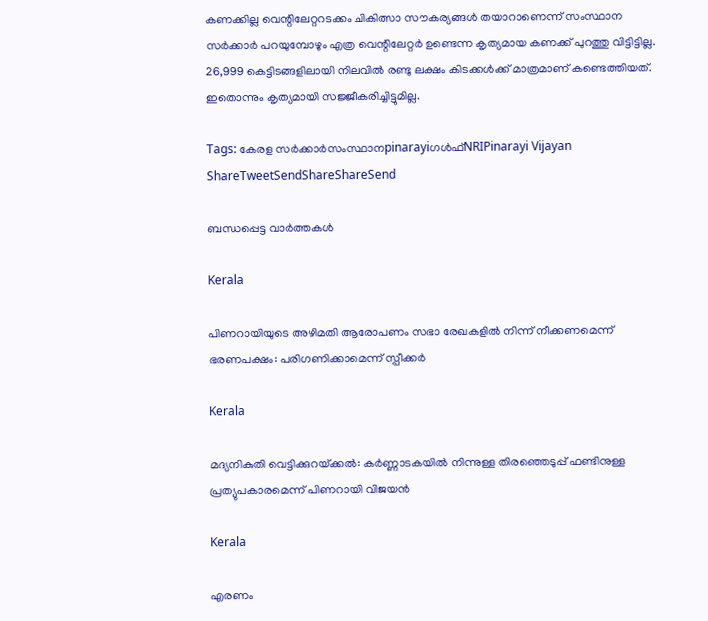കണക്കില്ല വെന്റിലേറ്ററടക്കം ചികിത്സാ സൗകര്യങ്ങള്‍ തയാറാണെന്ന് സംസ്ഥാന സര്‍ക്കാര്‍ പറയുമ്പോഴും എത്ര വെന്റിലേറ്റര്‍ ഉണ്ടെന്ന കൃത്യമായ കണക്ക് പുറത്തു വിട്ടിട്ടില്ല. 26,999 കെട്ടിടങ്ങളിലായി നിലവില്‍ രണ്ടു ലക്ഷം കിടക്കള്‍ക്ക് മാത്രമാണ് കണ്ടെത്തിയത്. ഇതൊന്നും കൃത്യമായി സജ്ജീകരിച്ചിട്ടുമില്ല.

Tags: കേരള സര്‍ക്കാര്‍സംസ്ഥാനpinarayiഗള്‍ഫ്NRIPinarayi Vijayan
ShareTweetSendShareShareSend

ബന്ധപ്പെട്ട വാര്‍ത്തകള്‍

Kerala

പിണറായിയുടെ അഴിമതി ആരോപണം സഭാ രേഖകളില്‍ നിന്ന് നീക്കണമെന്ന് ഭരണപക്ഷം: പരിഗണിക്കാമെന്ന് സ്പീക്കര്‍

Kerala

മദ്യനികുതി വെട്ടിക്കുറയ്‌ക്കല്‍: കര്‍ണ്ണാടകയില്‍ നിന്നുള്ള തിരഞ്ഞെടുപ്പ് ഫണ്ടിനുള്ള പ്രത്യുപകാരമെന്ന് പിണറായി വിജയന്‍

Kerala

എരണം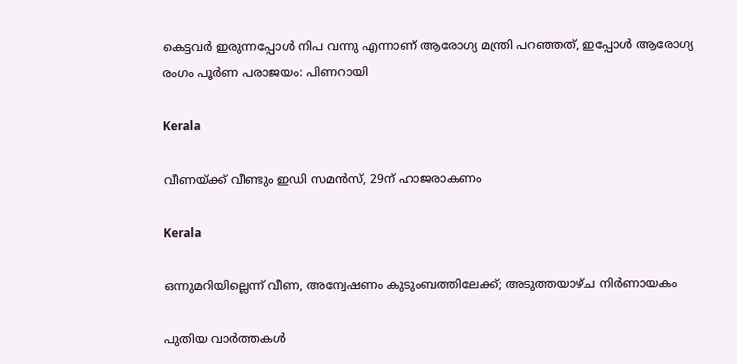കെട്ടവർ ഇരുന്നപ്പോൾ നിപ വന്നു എന്നാണ് ആരോഗ്യ മന്ത്രി പറഞ്ഞത്, ഇപ്പോൾ ആരോഗ്യ രംഗം പൂർണ പരാജയം: പിണറായി

Kerala

വീണയ്‌ക്ക് വീണ്ടും ഇഡി സമൻസ്, 29ന് ഹാജരാകണം

Kerala

ഒന്നുമറിയില്ലെന്ന് വീണ, അന്വേഷണം കുടുംബത്തിലേക്ക്; അടുത്തയാഴ്ച നിര്‍ണായകം

പുതിയ വാര്‍ത്തകള്‍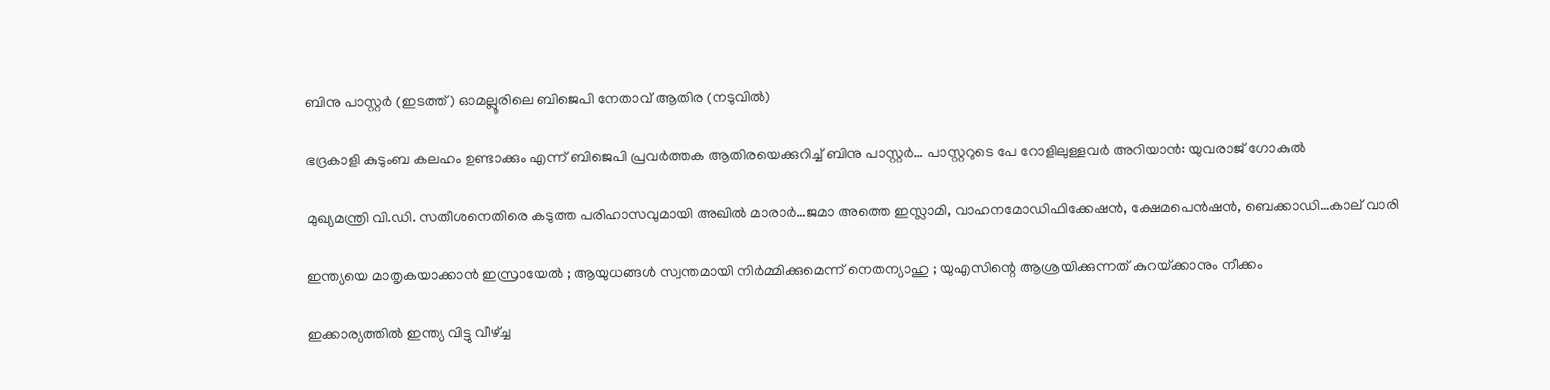ബിനു പാസ്റ്റര്‍ (ഇടത്ത്) ഓമല്ലൂരിലെ ബിജെപി നേതാവ് ആതിര (നടുവില്‍)

ഭദ്രകാളി കുടുംബ കലഹം ഉണ്ടാക്കും എന്ന് ബിജെപി പ്രവര്‍ത്തക ആതിരയെക്കുറിച്ച് ബിനു പാസ്റ്റര്‍… പാസ്റ്ററുടെ പേ റോളിലുള്ളവര്‍ അറിയാന്‍: യുവരാജ് ഗോകുല്‍

മുഖ്യമന്ത്രി വി.ഡി. സതീശനെതിരെ കടുത്ത പരിഹാസവുമായി അഖില്‍ മാരാര്‍…ജമാ അത്തെ ഇസ്ലാമി, വാഹനമോഡിഫിക്കേഷന്‍, ക്ഷേമപെന്‍ഷന്‍, ബെക്കാഡി…കാല് വാരി

ഇന്ത്യയെ മാതൃകയാക്കാൻ ഇസ്രായേൽ ; ആയുധങ്ങൾ സ്വന്തമായി നിർമ്മിക്കുമെന്ന് നെതന്യാഹു ; യുഎസിന്റെ ആശ്രയിക്കുന്നത് കുറയ്‌ക്കാനും നീക്കം

ഇക്കാര്യത്തിൽ ഇന്ത്യ വിട്ടു വീഴ്‌ച്ച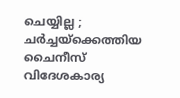ചെയ്യില്ല ; ചർച്ചയ്‌ക്കെത്തിയ ചൈനീസ് വിദേശകാര്യ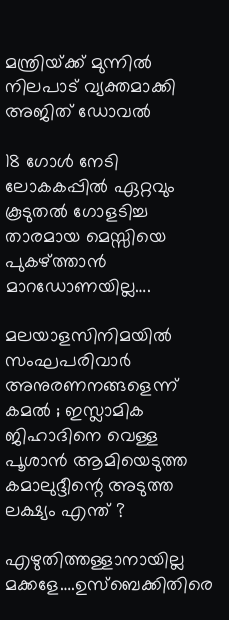മന്ത്രിയ്‌ക്ക് മുന്നിൽ നിലപാട് വ്യക്തമാക്കി അജിത് ഡോവൽ

18 ഗോള്‍ നേടി ലോകകപ്പില്‍ ഏറ്റവും കൂടുതല്‍ ഗോളടിച്ച താരമായ മെസ്സിയെ പുകഴ്‌ത്താന്‍ മാറഡോണയില്ല….

മലയാളസിനിമയിൽ സംഘപരിവാർ അനുരണനങ്ങളെന്ന് കമൽ ; ഇസ്ലാമിക ജിഹാദിനെ വെള്ള പൂശാൻ ആമിയെടുത്ത കമാലുദ്ദീന്റെ അടുത്ത ലക്ഷ്യം എന്ത് ?

എഴുതിത്തള്ളാനായില്ല മക്കളേ….ഉസ്ബെക്കിതിരെ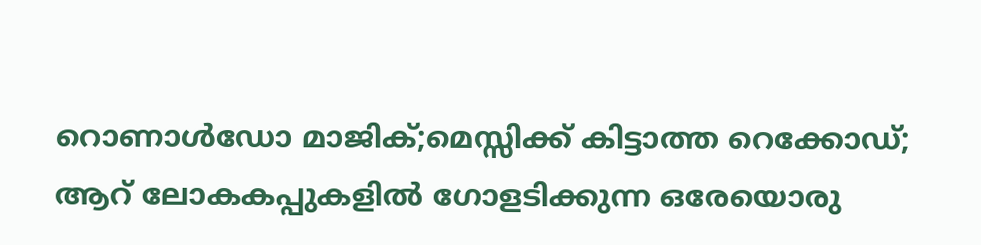റൊണാള്‍ഡോ മാജിക്;മെസ്സിക്ക് കിട്ടാത്ത റെക്കോഡ്; ആറ് ലോകകപ്പുകളില്‍ ഗോളടിക്കുന്ന ഒരേയൊരു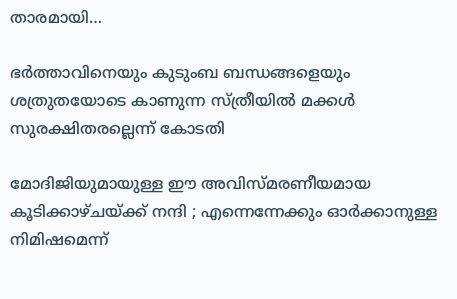താരമായി…

ഭര്‍ത്താവിനെയും കുടുംബ ബന്ധങ്ങളെയും ശത്രുതയോടെ കാണുന്ന സ്ത്രീയില്‍ മക്കള്‍ സുരക്ഷിതരല്ലെന്ന് കോടതി

മോദിജിയുമായുള്ള ഈ അവിസ്മരണീയമായ കൂടിക്കാഴ്ചയ്‌ക്ക് നന്ദി ; എന്നെന്നേക്കും ഓർക്കാനുള്ള നിമിഷമെന്ന്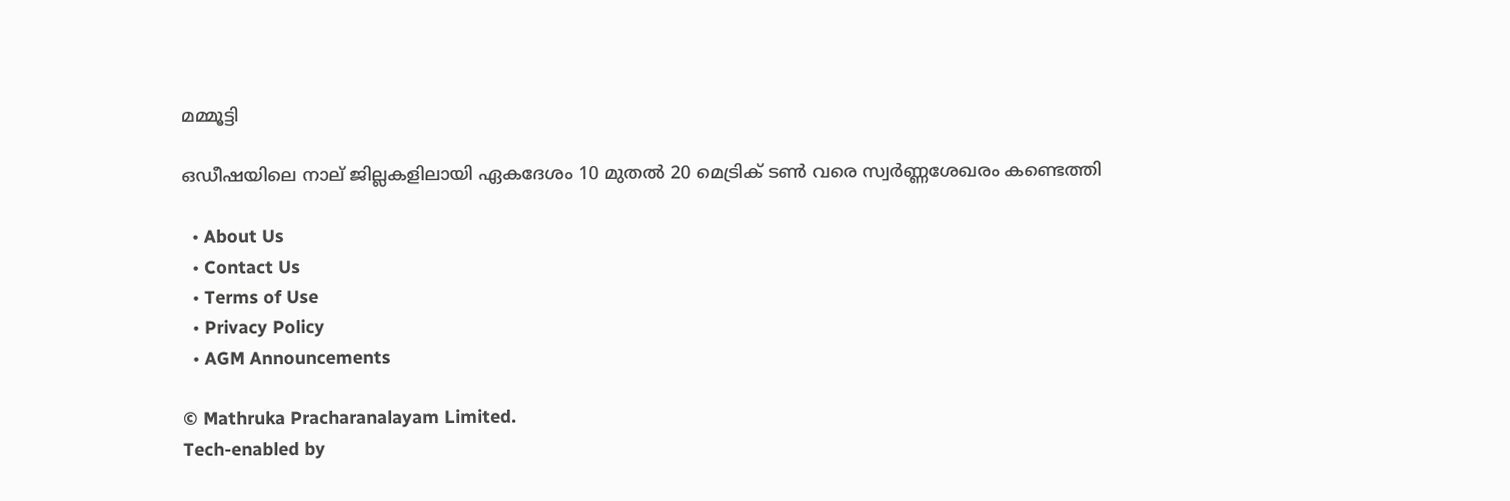മമ്മൂട്ടി

ഒഡീഷയിലെ നാല് ജില്ലകളിലായി ഏകദേശം 10 മുതൽ 20 മെട്രിക് ടൺ വരെ സ്വർണ്ണശേഖരം കണ്ടെത്തി

  • About Us
  • Contact Us
  • Terms of Use
  • Privacy Policy
  • AGM Announcements

© Mathruka Pracharanalayam Limited.
Tech-enabled by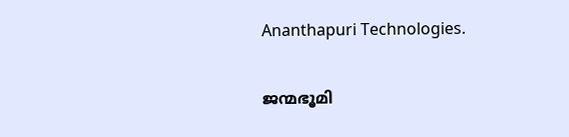Ananthapuri Technologies.

ജന്മഭൂമി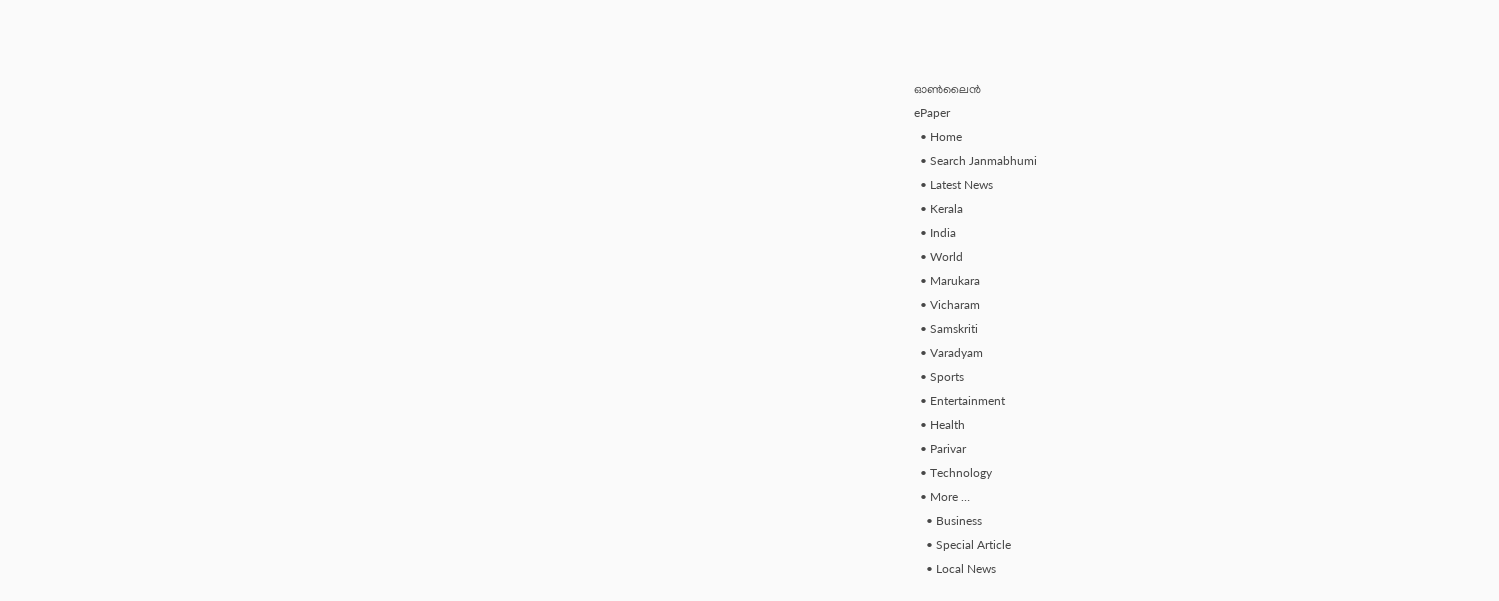ഓണ്‍ലൈന്‍
ePaper
  • Home
  • Search Janmabhumi
  • Latest News
  • Kerala
  • India
  • World
  • Marukara
  • Vicharam
  • Samskriti
  • Varadyam
  • Sports
  • Entertainment
  • Health
  • Parivar
  • Technology
  • More …
    • Business
    • Special Article
    • Local News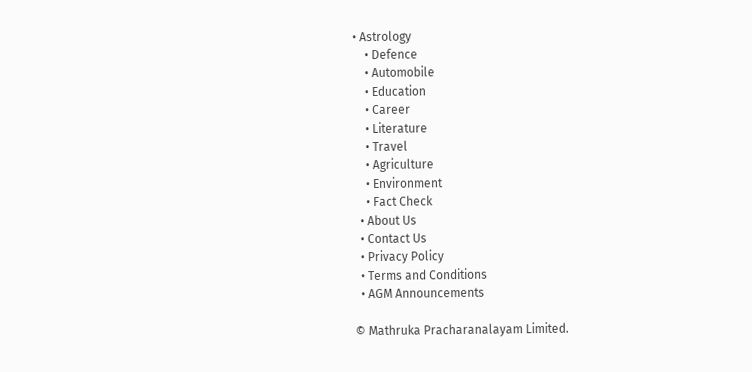• Astrology
    • Defence
    • Automobile
    • Education
    • Career
    • Literature
    • Travel
    • Agriculture
    • Environment
    • Fact Check
  • About Us
  • Contact Us
  • Privacy Policy
  • Terms and Conditions
  • AGM Announcements

© Mathruka Pracharanalayam Limited.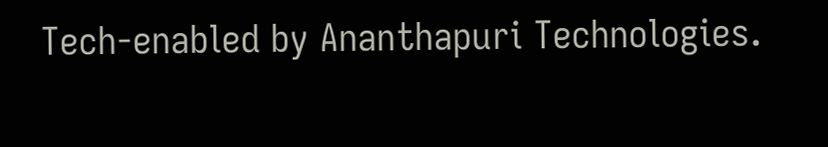Tech-enabled by Ananthapuri Technologies.